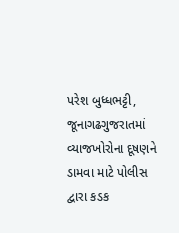પરેશ બુધ્ધભટ્ટી, જૂનાગઢગુજરાતમાં વ્યાજખોરોના દૂષણને ડામવા માટે પોલીસ દ્વારા કડક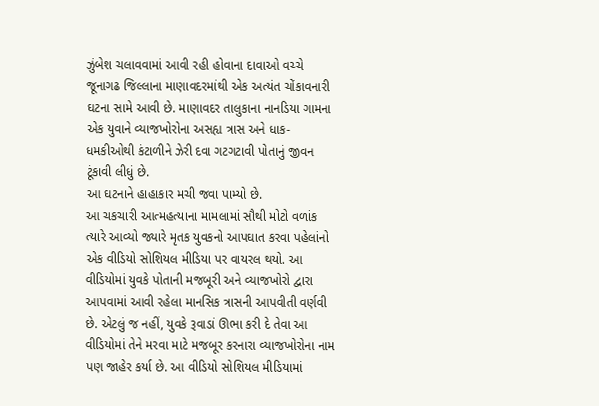ઝુંબેશ ચલાવવામાં આવી રહી હોવાના દાવાઓ વચ્ચે જૂનાગઢ જિલ્લાના માણાવદરમાંથી એક અત્યંત ચોંકાવનારી ઘટના સામે આવી છે. માણાવદર તાલુકાના નાનડિયા ગામના એક યુવાને વ્યાજખોરોના અસહ્ય ત્રાસ અને ધાક-ધમકીઓથી કંટાળીને ઝેરી દવા ગટગટાવી પોતાનું જીવન ટૂંકાવી લીધું છે.
આ ઘટનાને હાહાકાર મચી જવા પામ્યો છે.
આ ચકચારી આત્મહત્યાના મામલામાં સૌથી મોટો વળાંક ત્યારે આવ્યો જ્યારે મૃતક યુવકનો આપઘાત કરવા પહેલાંનો એક વીડિયો સોશિયલ મીડિયા પર વાયરલ થયો. આ વીડિયોમાં યુવકે પોતાની મજબૂરી અને વ્યાજખોરો દ્વારા આપવામાં આવી રહેલા માનસિક ત્રાસની આપવીતી વર્ણવી છે. એટલું જ નહીં, યુવકે રૂવાડાં ઊભા કરી દે તેવા આ વીડિયોમાં તેને મરવા માટે મજબૂર કરનારા વ્યાજખોરોના નામ પણ જાહેર કર્યા છે. આ વીડિયો સોશિયલ મીડિયામાં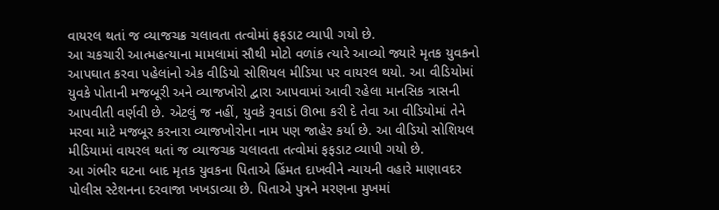વાયરલ થતાં જ વ્યાજચક્ર ચલાવતા તત્વોમાં ફફડાટ વ્યાપી ગયો છે.
આ ચકચારી આત્મહત્યાના મામલામાં સૌથી મોટો વળાંક ત્યારે આવ્યો જ્યારે મૃતક યુવકનો આપઘાત કરવા પહેલાંનો એક વીડિયો સોશિયલ મીડિયા પર વાયરલ થયો. આ વીડિયોમાં યુવકે પોતાની મજબૂરી અને વ્યાજખોરો દ્વારા આપવામાં આવી રહેલા માનસિક ત્રાસની આપવીતી વર્ણવી છે. એટલું જ નહીં, યુવકે રૂવાડાં ઊભા કરી દે તેવા આ વીડિયોમાં તેને મરવા માટે મજબૂર કરનારા વ્યાજખોરોના નામ પણ જાહેર કર્યા છે. આ વીડિયો સોશિયલ મીડિયામાં વાયરલ થતાં જ વ્યાજચક્ર ચલાવતા તત્વોમાં ફફડાટ વ્યાપી ગયો છે.
આ ગંભીર ઘટના બાદ મૃતક યુવકના પિતાએ હિંમત દાખવીને ન્યાયની વહારે માણાવદર પોલીસ સ્ટેશનના દરવાજા ખખડાવ્યા છે. પિતાએ પુત્રને મરણના મુખમાં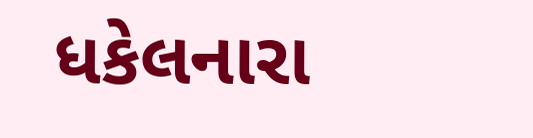ધકેલનારા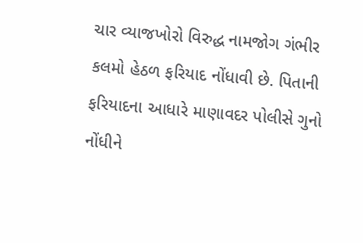ચાર વ્યાજખોરો વિરુદ્ધ નામજોગ ગંભીર કલમો હેઠળ ફરિયાદ નોંધાવી છે. પિતાની ફરિયાદના આધારે માણાવદર પોલીસે ગુનો નોંધીને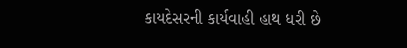કાયદેસરની કાર્યવાહી હાથ ધરી છે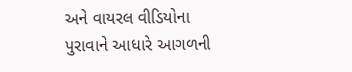અને વાયરલ વીડિયોના પુરાવાને આધારે આગળની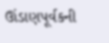ઊંડાણપૂર્વકની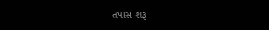તપાસ શરૂ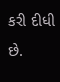કરી દીધી છે.